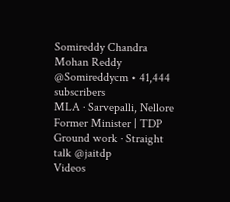Somireddy Chandra Mohan Reddy
@Somireddycm • 41,444 subscribers
MLA · Sarvepalli, Nellore Former Minister | TDP Ground work · Straight talk @jaitdp
Videos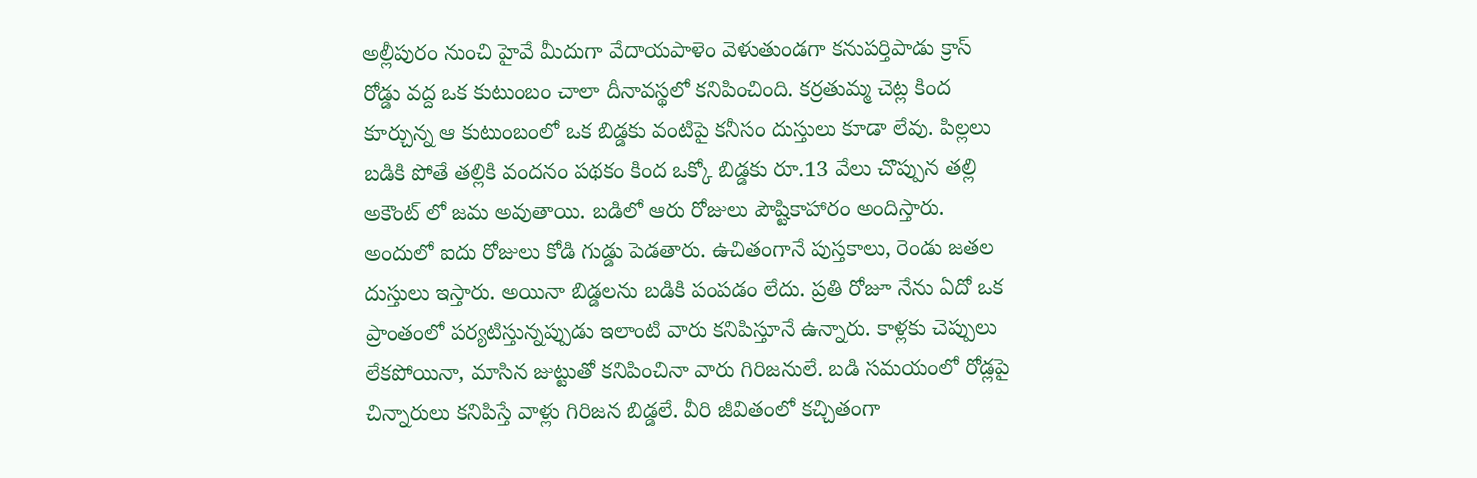అల్లీపురం నుంచి హైవే మీదుగా వేదాయపాళెం వెళుతుండగా కనుపర్తిపాడు క్రాస్ రోడ్డు వద్ద ఒక కుటుంబం చాలా దీనావస్థలో కనిపించింది. కర్రతుమ్మ చెట్ల కింద కూర్చున్న ఆ కుటుంబంలో ఒక బిడ్డకు వంటిపై కనీసం దుస్తులు కూడా లేవు. పిల్లలు బడికి పోతే తల్లికి వందనం పథకం కింద ఒక్కో బిడ్డకు రూ.13 వేలు చొప్పున తల్లి అకౌంట్ లో జమ అవుతాయి. బడిలో ఆరు రోజులు పౌష్టికాహారం అందిస్తారు. అందులో ఐదు రోజులు కోడి గుడ్డు పెడతారు. ఉచితంగానే పుస్తకాలు, రెండు జతల దుస్తులు ఇస్తారు. అయినా బిడ్డలను బడికి పంపడం లేదు. ప్రతి రోజూ నేను ఏదో ఒక ప్రాంతంలో పర్యటిస్తున్నప్పుడు ఇలాంటి వారు కనిపిస్తూనే ఉన్నారు. కాళ్లకు చెప్పులు లేకపోయినా, మాసిన జుట్టుతో కనిపించినా వారు గిరిజనులే. బడి సమయంలో రోడ్లపై చిన్నారులు కనిపిస్తే వాళ్లు గిరిజన బిడ్డలే. వీరి జీవితంలో కచ్చితంగా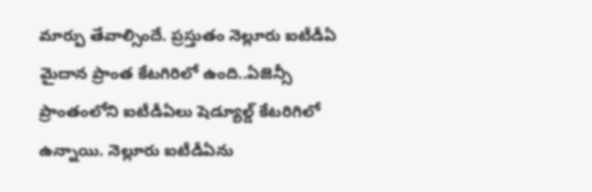మార్పు తేవాల్సిందే. ప్రస్తుతం నెల్లూరు ఐటీడీఏ మైదాన ప్రాంత కేటగిరిలో ఉంది..ఏజెన్సీ ప్రాంతంలోని ఐటీడీఏలు షెడ్యూల్డ్ కేటరిగిలో ఉన్నాయి. నెల్లూరు ఐటీడీఏను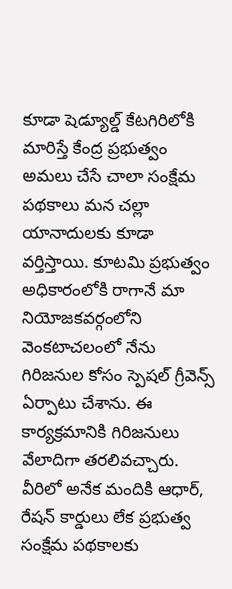కూడా షెడ్యూల్డ్ కేటగిరిలోకి మారిస్తే కేంద్ర ప్రభుత్వం అమలు చేసే చాలా సంక్షేమ పథకాలు మన చల్లా యానాదులకు కూడా వర్తిస్తాయి. కూటమి ప్రభుత్వం అధికారంలోకి రాగానే మా నియోజకవర్గంలోని వెంకటాచలంలో నేను గిరిజనుల కోసం స్పెషల్ గ్రీవెన్స్ ఏర్పాటు చేశాను. ఈ కార్యక్రమానికి గిరిజనులు వేలాదిగా తరలివచ్చారు. వీరిలో అనేక మందికి ఆధార్, రేషన్ కార్డులు లేక ప్రభుత్వ సంక్షేమ పథకాలకు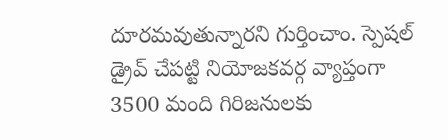దూరమవుతున్నారని గుర్తించాం. స్పెషల్ డ్రైవ్ చేపట్టి నియోజకవర్గ వ్యాప్తంగా 3500 మంది గిరిజనులకు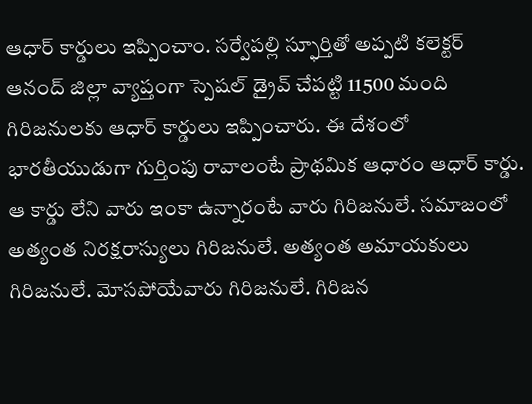ఆధార్ కార్డులు ఇప్పించాం. సర్వేపల్లి స్ఫూర్తితో అప్పటి కలెక్టర్ ఆనంద్ జిల్లా వ్యాప్తంగా స్పెషల్ డ్రైవ్ చేపట్టి 11500 మంది గిరిజనులకు ఆధార్ కార్డులు ఇప్పించారు. ఈ దేశంలో భారతీయుడుగా గుర్తింపు రావాలంటే ప్రాథమిక ఆధారం ఆధార్ కార్డు. ఆ కార్డు లేని వారు ఇంకా ఉన్నారంటే వారు గిరిజనులే. సమాజంలో అత్యంత నిరక్షరాస్యులు గిరిజనులే. అత్యంత అమాయకులు గిరిజనులే. మోసపోయేవారు గిరిజనులే. గిరిజన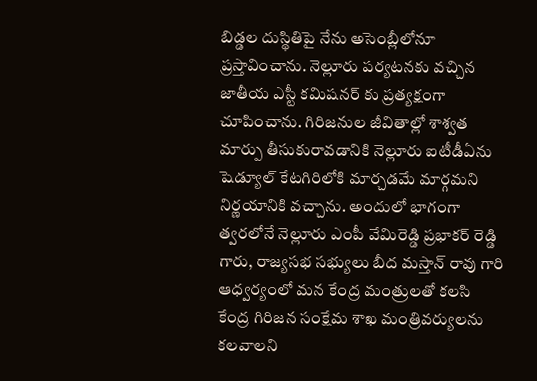బిడ్డల దుస్థితిపై నేను అసెంబ్లీలోనూ ప్రస్తావించాను. నెల్లూరు పర్యటనకు వచ్చిన జాతీయ ఎస్టీ కమిషనర్ కు ప్రత్యక్షంగా చూపించాను. గిరిజనుల జీవితాల్లో శాశ్వత మార్పు తీసుకురావడానికి నెల్లూరు ఐటీడీఏను షెడ్యూల్ కేటగిరిలోకి మార్చడమే మార్గమని నిర్ణయానికి వచ్చాను. అందులో భాగంగా త్వరలోనే నెల్లూరు ఎంపీ వేమిరెడ్డి ప్రభాకర్ రెడ్డి గారు, రాజ్యసభ సభ్యులు బీద మస్తాన్ రావు గారి ఆధ్వర్యంలో మన కేంద్ర మంత్రులతో కలసి కేంద్ర గిరిజన సంక్షేమ శాఖ మంత్రివర్యులను కలవాలని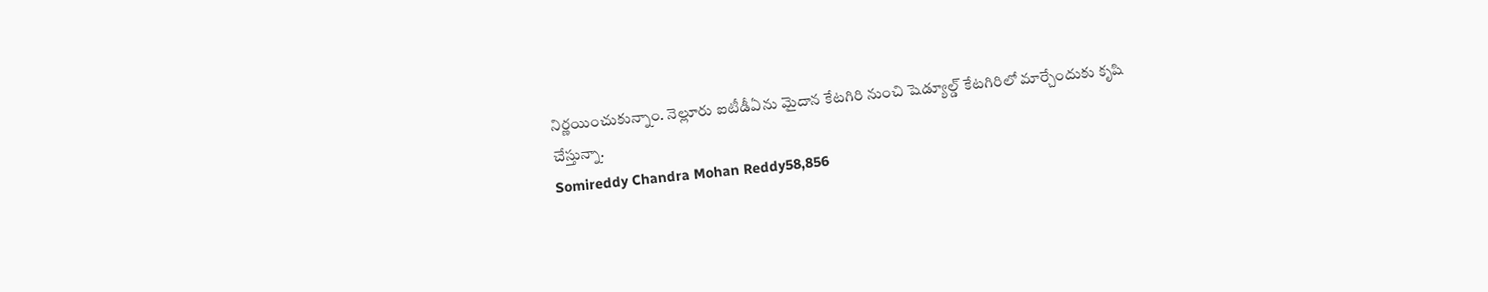నిర్ణయించుకున్నాం. నెల్లూరు ఐటీడీఏను మైదాన కేటగిరి నుంచి షెడ్యూల్డ్ కేటగిరిలో మార్చేందుకు కృషి చేస్తున్నా.
Somireddy Chandra Mohan Reddy58,856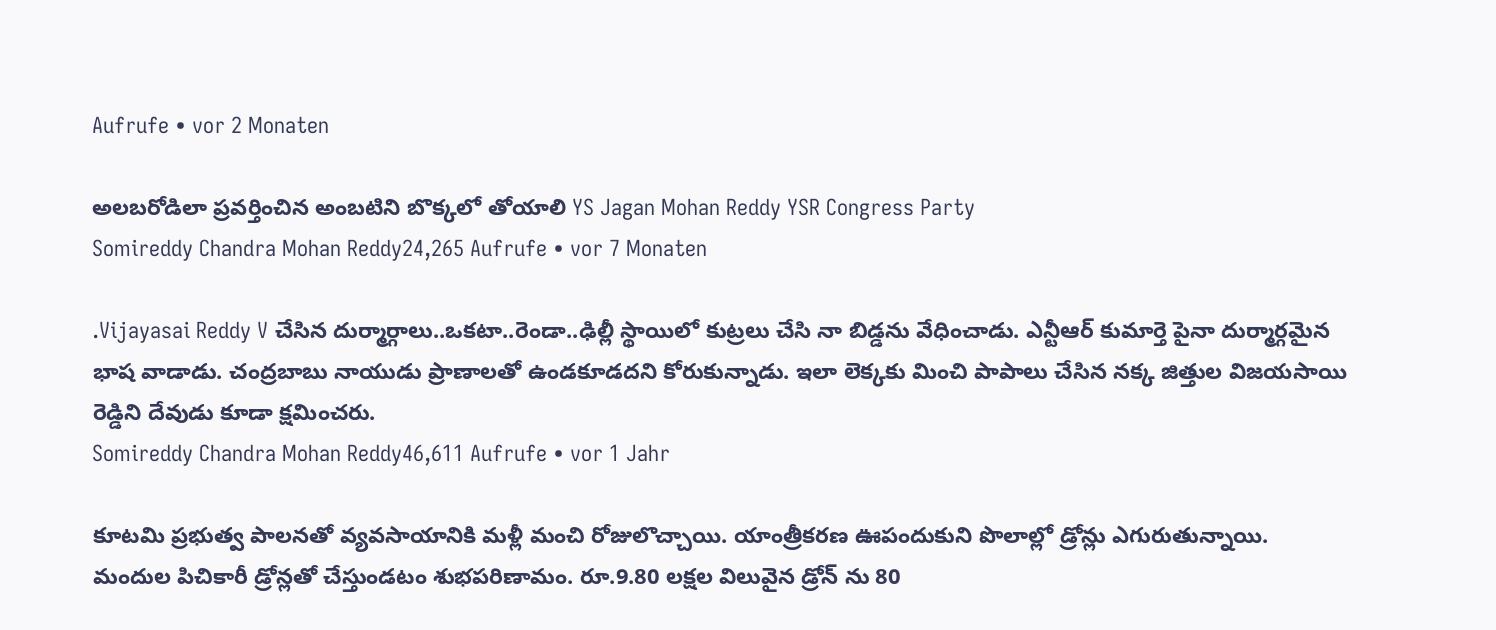Aufrufe • vor 2 Monaten

అలబరోడిలా ప్రవర్తించిన అంబటిని బొక్కలో తోయాలి YS Jagan Mohan Reddy YSR Congress Party
Somireddy Chandra Mohan Reddy24,265 Aufrufe • vor 7 Monaten

.Vijayasai Reddy V చేసిన దుర్మార్గాలు..ఒకటా..రెండా..ఢిల్లీ స్థాయిలో కుట్రలు చేసి నా బిడ్డను వేధించాడు. ఎన్టీఆర్ కుమార్తె పైనా దుర్మార్గమైన భాష వాడాడు. చంద్రబాబు నాయుడు ప్రాణాలతో ఉండకూడదని కోరుకున్నాడు. ఇలా లెక్కకు మించి పాపాలు చేసిన నక్క జిత్తుల విజయసాయి రెడ్డిని దేవుడు కూడా క్షమించరు.
Somireddy Chandra Mohan Reddy46,611 Aufrufe • vor 1 Jahr

కూటమి ప్రభుత్వ పాలనతో వ్యవసాయానికి మళ్లీ మంచి రోజులొచ్చాయి. యాంత్రీకరణ ఊపందుకుని పొలాల్లో డ్రోన్లు ఎగురుతున్నాయి. మందుల పిచికారీ డ్రోన్లతో చేస్తుండటం శుభపరిణామం. రూ.9.80 లక్షల విలువైన డ్రోన్ ను 80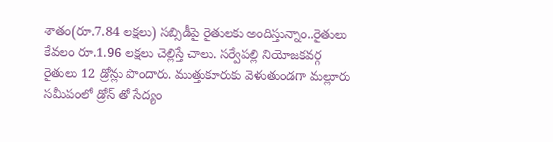శాతం(రూ.7.84 లక్షలు) సబ్సిడీపై రైతులకు అందిస్తున్నాం..రైతులు కేవలం రూ.1.96 లక్షలు చెల్లిస్తే చాలు. సర్వేపల్లి నియోజకవర్గ రైతులు 12 డ్రోన్లు పొందారు. ముత్తుకూరుకు వెళుతుండగా మల్లూరు సమీపంలో డ్రోన్ తో సేద్యం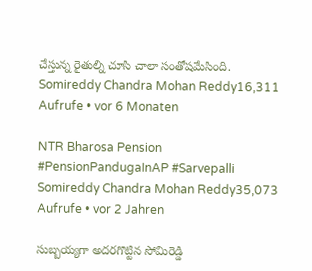చేస్తున్న రైతుల్ని చూసి చాలా సంతోషమేసింది.
Somireddy Chandra Mohan Reddy16,311 Aufrufe • vor 6 Monaten

NTR Bharosa Pension #PensionPandugaInAP #Sarvepalli
Somireddy Chandra Mohan Reddy35,073 Aufrufe • vor 2 Jahren

సుబ్బయ్యగా అదరగొట్టిన సోమిరెడ్డి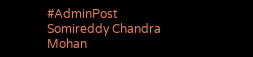#AdminPost
Somireddy Chandra Mohan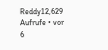Reddy12,629 Aufrufe • vor 6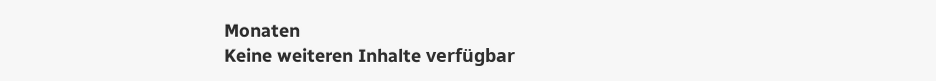Monaten
Keine weiteren Inhalte verfügbar